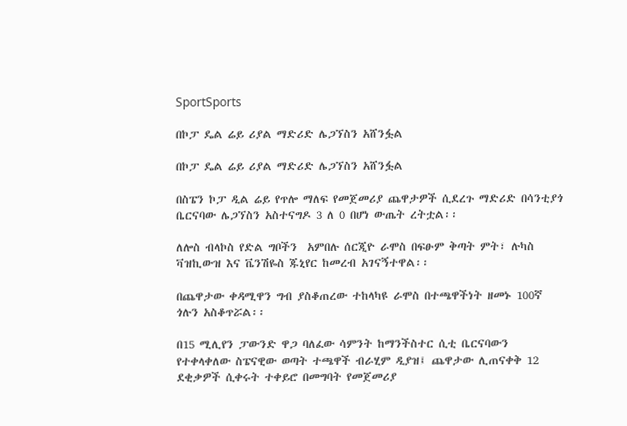SportSports

በኮፓ ዴል ሬይ ሪያል ማድሪድ ሌጋኘስን አሸንፏል

በኮፓ ዴል ሬይ ሪያል ማድሪድ ሌጋኘስን አሸንፏል

በስፔን ኮፓ ዲል ሬይ የጥሎ ማለፍ የመጀመሪያ ጨዋታዎች ሲደረጉ ማድሪድ በሳንቲያጎ ቤርናባው ሌጋኘስን አስተናግዶ 3 ለ 0 በሆነ ውጤት ረትቷል፡፡

ለሎስ ብላኮስ የድል ግቦችን  አምበሉ ሰርጂዮ ራሞስ በፍፁም ቅጣት ምት፣ ሉካስ ቫዝኪውዝ እና ቬንሽዬስ ጁኒየር ከመረብ አገናኝተዋል፡፡

በጨዋታው ቀዳሚዋን ግብ ያስቆጠረው ተከላካዩ ራሞስ በተጫዋችነት ዘመኑ 100ኛ ጎሉን አስቆጥሯል፡፡

በ15 ሚሊየን ፓውንድ ዋጋ ባለፈው ሳምንት ከማንችስተር ሲቲ ቤርናባውን የተቀላቀለው ስፔናዊው ወጣት ተጫዋች ብራሂም ዲያዝ፤ ጨዋታው ሊጠናቀቅ 12 ደቂቃዎች ሲቀሩት ተቀይሮ በመግባት የመጀመሪያ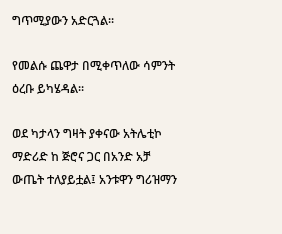ግጥሚያውን አድርጓል፡፡

የመልሱ ጨዋታ በሚቀጥለው ሳምንት ዕረቡ ይካሄዳል፡፡

ወደ ካታላን ግዛት ያቀናው አትሌቲኮ ማድሪድ ከ ጅሮና ጋር በአንድ አቻ ውጤት ተለያይቷል፤ አንቱዋን ግሪዝማን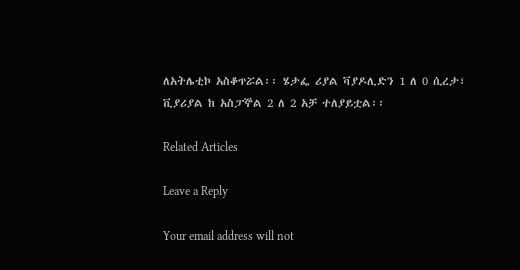ለአትሌቲኮ አስቆጥሯል፡፡ ሄታፌ ሪያል ቫያዶሊድን 1 ለ 0 ሲረታ፣ ቪያሪያል ከ አስፓኞል 2 ለ 2 አቻ ተለያይቷል፡፡

Related Articles

Leave a Reply

Your email address will not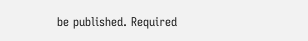be published. Required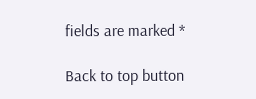fields are marked *

Back to top button